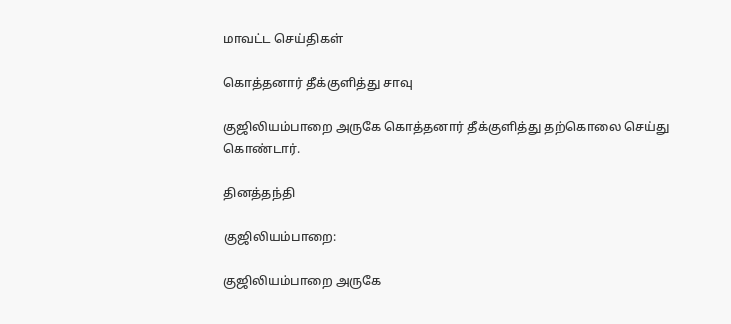மாவட்ட செய்திகள்

கொத்தனார் தீக்குளித்து சாவு

குஜிலியம்பாறை அருகே கொத்தனார் தீக்குளித்து தற்கொலை செய்து கொண்டார்.

தினத்தந்தி

குஜிலியம்பாறை:

குஜிலியம்பாறை அருகே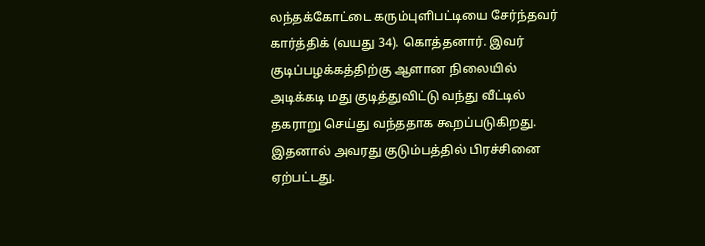லந்தக்கோட்டை கரும்புளிபட்டியை சேர்ந்தவர் கார்த்திக் (வயது 34). கொத்தனார். இவர் குடிப்பழக்கத்திற்கு ஆளான நிலையில் அடிக்கடி மது குடித்துவிட்டு வந்து வீட்டில் தகராறு செய்து வந்ததாக கூறப்படுகிறது. இதனால் அவரது குடும்பத்தில் பிரச்சினை ஏற்பட்டது.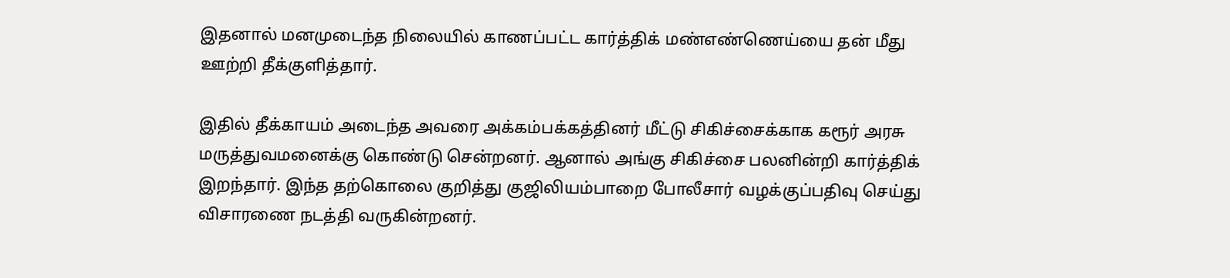இதனால் மனமுடைந்த நிலையில் காணப்பட்ட கார்த்திக் மண்எண்ணெய்யை தன் மீது ஊற்றி தீக்குளித்தார்.

இதில் தீக்காயம் அடைந்த அவரை அக்கம்பக்கத்தினர் மீட்டு சிகிச்சைக்காக கரூர் அரசு மருத்துவமனைக்கு கொண்டு சென்றனர். ஆனால் அங்கு சிகிச்சை பலனின்றி கார்த்திக் இறந்தார். இந்த தற்கொலை குறித்து குஜிலியம்பாறை போலீசார் வழக்குப்பதிவு செய்து விசாரணை நடத்தி வருகின்றனர்.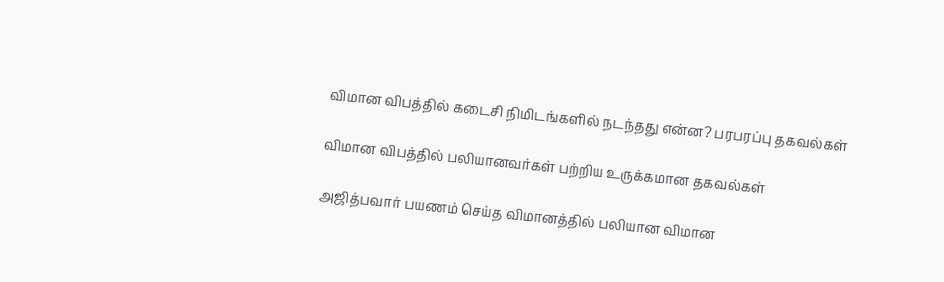விமான விபத்தில் கடைசி நிமிடங்களில் நடந்தது என்ன? பரபரப்பு தகவல்கள்

விமான விபத்தில் பலியானவர்கள் பற்றிய உருக்கமான தகவல்கள்

அஜித்பவார் பயணம் செய்த விமானத்தில் பலியான விமான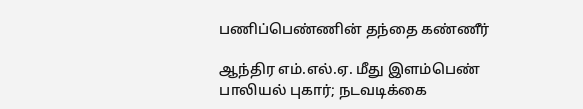பணிப்பெண்ணின் தந்தை கண்ணீர்

ஆந்திர எம்.எல்.ஏ. மீது இளம்பெண் பாலியல் புகார்; நடவடிக்கை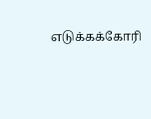எடுக்கக்கோரி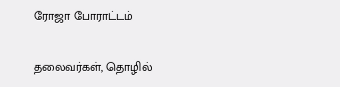ரோஜா போராட்டம்

தலைவர்கள், தொழில்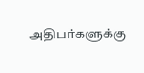அதிபர்களுக்கு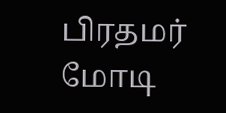பிரதமர் மோடி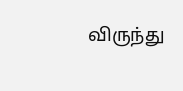விருந்து